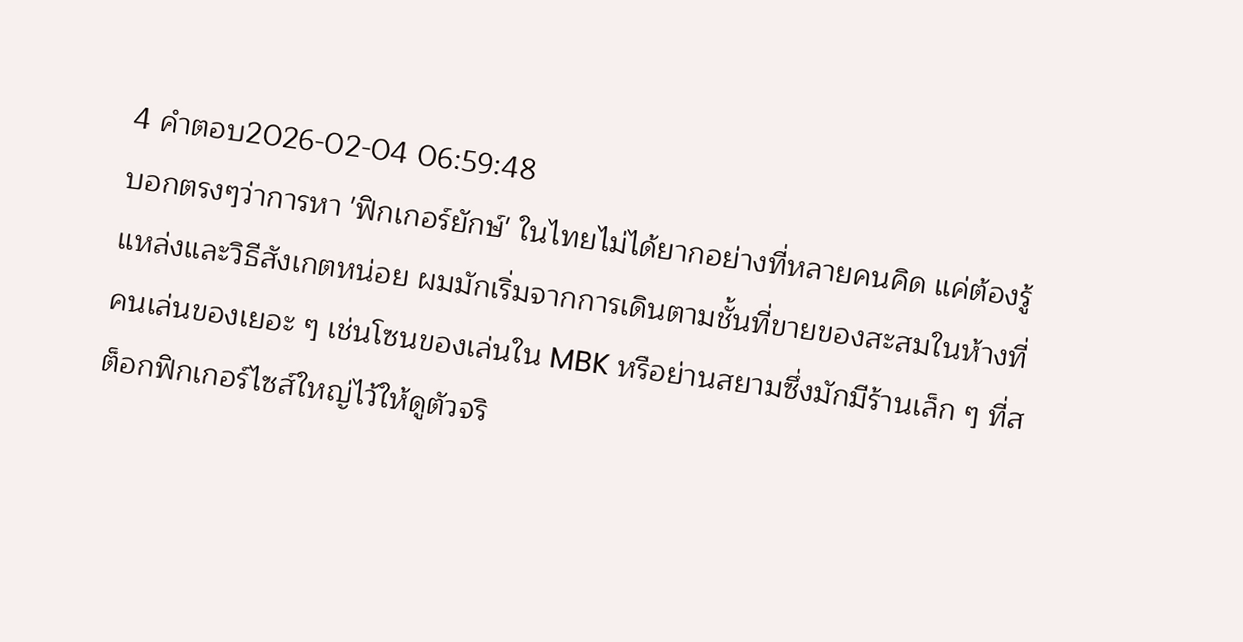4 คำตอบ2026-02-04 06:59:48
บอกตรงๆว่าการหา 'ฟิกเกอร์ยักษ์' ในไทยไม่ได้ยากอย่างที่หลายคนคิด แค่ต้องรู้แหล่งและวิธีสังเกตหน่อย ผมมักเริ่มจากการเดินตามชั้นที่ขายของสะสมในห้างที่คนเล่นของเยอะ ๆ เช่นโซนของเล่นใน MBK หรือย่านสยามซึ่งมักมีร้านเล็ก ๆ ที่สต็อกฟิกเกอร์ไซส์ใหญ่ไว้ให้ดูตัวจริ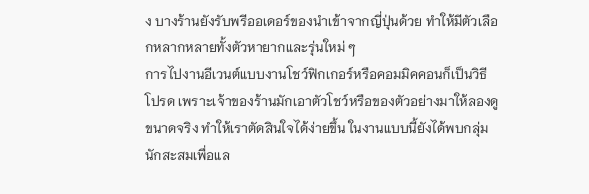ง บางร้านยังรับพรีออเดอร์ของนำเข้าจากญี่ปุ่นด้วย ทำให้มีตัวเลือกหลากหลายทั้งตัวหายากและรุ่นใหม่ ๆ
การไปงานอีเวนต์แบบงานโชว์ฟิกเกอร์หรือคอมมิคคอนก็เป็นวิธีโปรด เพราะเจ้าของร้านมักเอาตัวโชว์หรือของตัวอย่างมาให้ลองดูขนาดจริง ทำให้เราตัดสินใจได้ง่ายขึ้น ในงานแบบนี้ยังได้พบกลุ่มนักสะสมเพื่อแล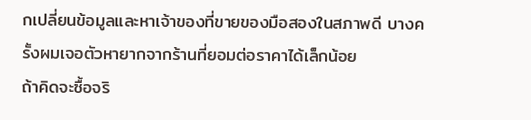กเปลี่ยนข้อมูลและหาเจ้าของที่ขายของมือสองในสภาพดี บางครั้งผมเจอตัวหายากจากร้านที่ยอมต่อราคาได้เล็กน้อย
ถ้าคิดจะซื้อจริ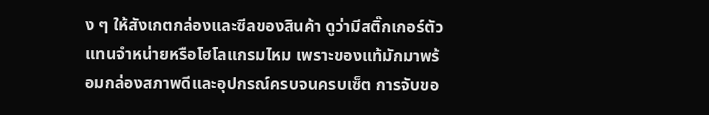ง ๆ ให้สังเกตกล่องและซีลของสินค้า ดูว่ามีสติ๊กเกอร์ตัวแทนจำหน่ายหรือโฮโลแกรมไหม เพราะของแท้มักมาพร้อมกล่องสภาพดีและอุปกรณ์ครบจนครบเซ็ต การจับขอ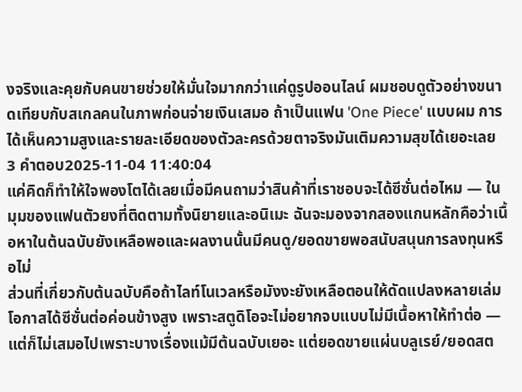งจริงและคุยกับคนขายช่วยให้มั่นใจมากกว่าแค่ดูรูปออนไลน์ ผมชอบดูตัวอย่างขนาดเทียบกับสเกลคนในภาพก่อนจ่ายเงินเสมอ ถ้าเป็นแฟน 'One Piece' แบบผม การได้เห็นความสูงและรายละเอียดของตัวละครด้วยตาจริงมันเติมความสุขได้เยอะเลย
3 คำตอบ2025-11-04 11:40:04
แค่คิดก็ทำให้ใจพองโตได้เลยเมื่อมีคนถามว่าสินค้าที่เราชอบจะได้ซีซั่นต่อไหม — ในมุมของแฟนตัวยงที่ติดตามทั้งนิยายและอนิเมะ ฉันจะมองจากสองแกนหลักคือว่าเนื้อหาในต้นฉบับยังเหลือพอและผลงานนั้นมีคนดู/ยอดขายพอสนับสนุนการลงทุนหรือไม่
ส่วนที่เกี่ยวกับต้นฉบับคือถ้าไลท์โนเวลหรือมังงะยังเหลือตอนให้ดัดแปลงหลายเล่ม โอกาสได้ซีซั่นต่อค่อนข้างสูง เพราะสตูดิโอจะไม่อยากจบแบบไม่มีเนื้อหาให้ทำต่อ — แต่ก็ไม่เสมอไปเพราะบางเรื่องแม้มีต้นฉบับเยอะ แต่ยอดขายแผ่นบลูเรย์/ยอดสต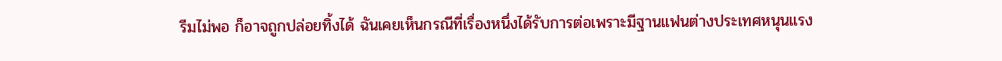รีมไม่พอ ก็อาจถูกปล่อยทิ้งได้ ฉันเคยเห็นกรณีที่เรื่องหนึ่งได้รับการต่อเพราะมีฐานแฟนต่างประเทศหนุนแรง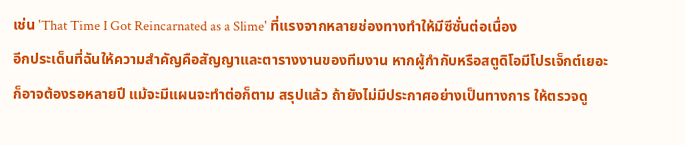เช่น 'That Time I Got Reincarnated as a Slime' ที่แรงจากหลายช่องทางทำให้มีซีซั่นต่อเนื่อง
อีกประเด็นที่ฉันให้ความสำคัญคือสัญญาและตารางงานของทีมงาน หากผู้กำกับหรือสตูดิโอมีโปรเจ็กต์เยอะ ก็อาจต้องรอหลายปี แม้จะมีแผนจะทำต่อก็ตาม สรุปแล้ว ถ้ายังไม่มีประกาศอย่างเป็นทางการ ให้ตรวจดู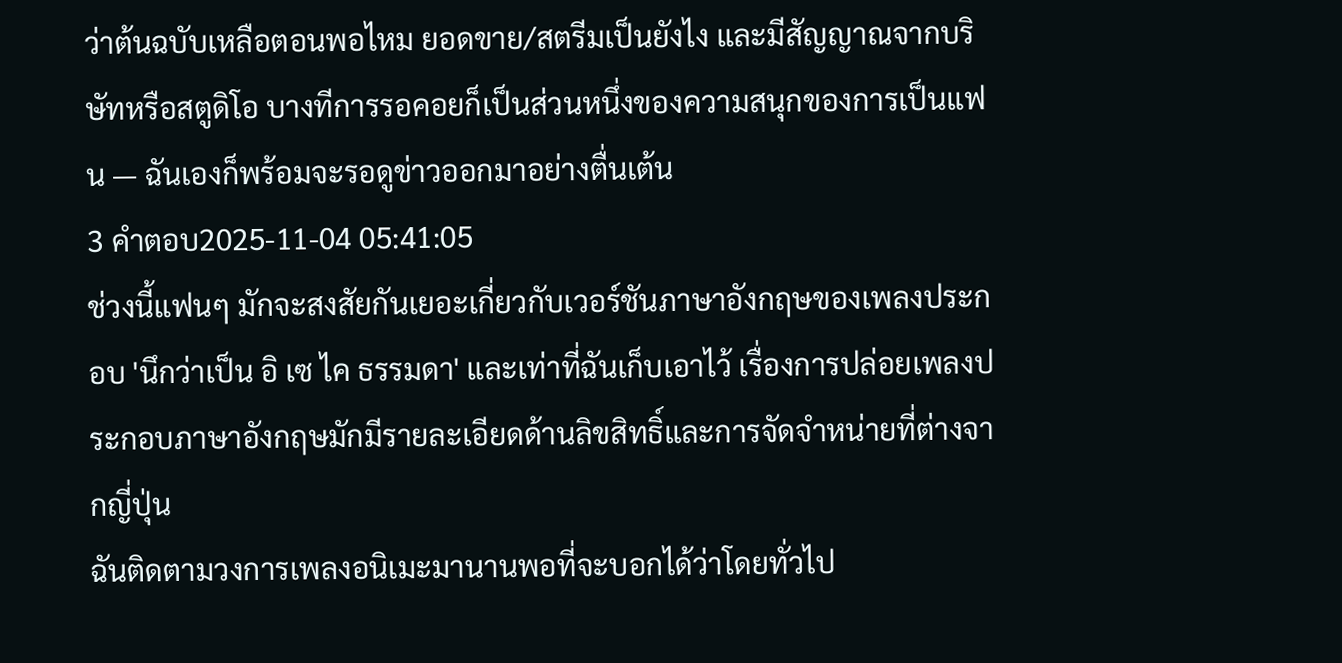ว่าต้นฉบับเหลือตอนพอไหม ยอดขาย/สตรีมเป็นยังไง และมีสัญญาณจากบริษัทหรือสตูดิโอ บางทีการรอคอยก็เป็นส่วนหนึ่งของความสนุกของการเป็นแฟน — ฉันเองก็พร้อมจะรอดูข่าวออกมาอย่างตื่นเต้น
3 คำตอบ2025-11-04 05:41:05
ช่วงนี้แฟนๆ มักจะสงสัยกันเยอะเกี่ยวกับเวอร์ชันภาษาอังกฤษของเพลงประกอบ 'นึกว่าเป็น อิ เซ ไค ธรรมดา' และเท่าที่ฉันเก็บเอาไว้ เรื่องการปล่อยเพลงประกอบภาษาอังกฤษมักมีรายละเอียดด้านลิขสิทธิ์และการจัดจำหน่ายที่ต่างจากญี่ปุ่น
ฉันติดตามวงการเพลงอนิเมะมานานพอที่จะบอกได้ว่าโดยทั่วไป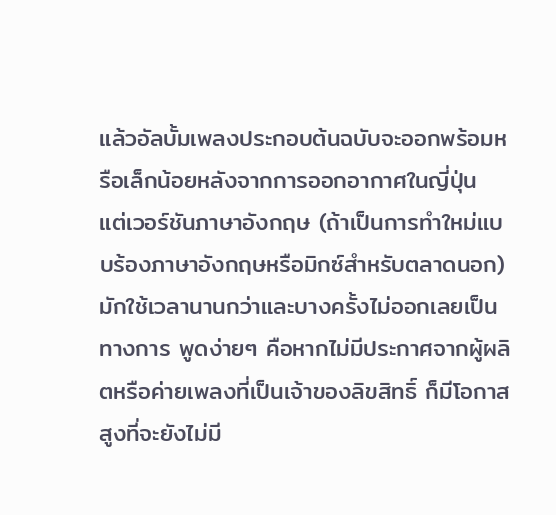แล้วอัลบั้มเพลงประกอบต้นฉบับจะออกพร้อมหรือเล็กน้อยหลังจากการออกอากาศในญี่ปุ่น แต่เวอร์ชันภาษาอังกฤษ (ถ้าเป็นการทำใหม่แบบร้องภาษาอังกฤษหรือมิกซ์สำหรับตลาดนอก) มักใช้เวลานานกว่าและบางครั้งไม่ออกเลยเป็นทางการ พูดง่ายๆ คือหากไม่มีประกาศจากผู้ผลิตหรือค่ายเพลงที่เป็นเจ้าของลิขสิทธิ์ ก็มีโอกาสสูงที่จะยังไม่มี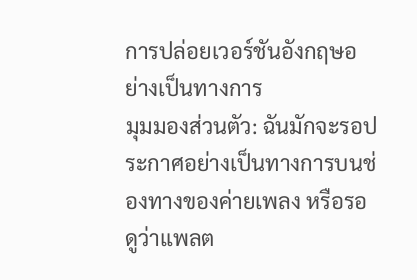การปล่อยเวอร์ชันอังกฤษอย่างเป็นทางการ
มุมมองส่วนตัว: ฉันมักจะรอประกาศอย่างเป็นทางการบนช่องทางของค่ายเพลง หรือรอดูว่าแพลต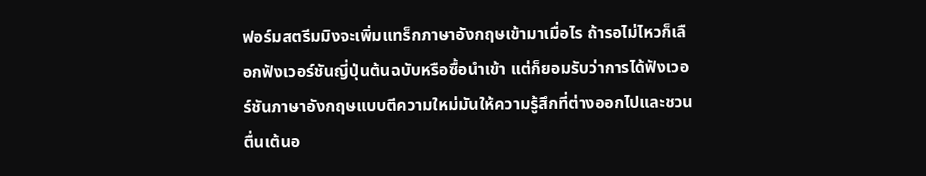ฟอร์มสตรีมมิงจะเพิ่มแทร็กภาษาอังกฤษเข้ามาเมื่อไร ถ้ารอไม่ไหวก็เลือกฟังเวอร์ชันญี่ปุ่นต้นฉบับหรือซื้อนำเข้า แต่ก็ยอมรับว่าการได้ฟังเวอร์ชันภาษาอังกฤษแบบตีความใหม่มันให้ความรู้สึกที่ต่างออกไปและชวนตื่นเต้นอ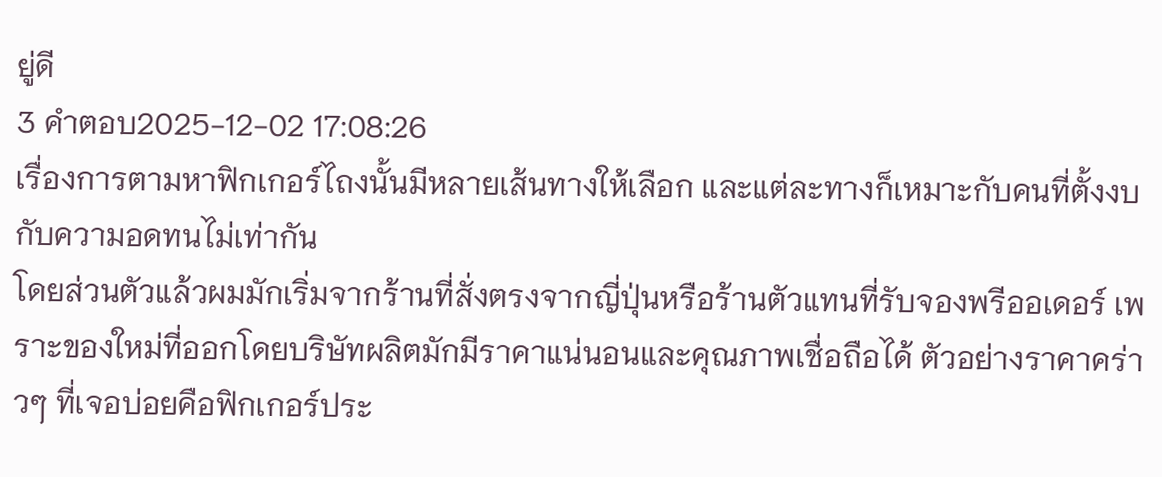ยู่ดี
3 คำตอบ2025-12-02 17:08:26
เรื่องการตามหาฟิกเกอร์ไถงนั้นมีหลายเส้นทางให้เลือก และแต่ละทางก็เหมาะกับคนที่ตั้งงบกับความอดทนไม่เท่ากัน
โดยส่วนตัวแล้วผมมักเริ่มจากร้านที่สั่งตรงจากญี่ปุ่นหรือร้านตัวแทนที่รับจองพรีออเดอร์ เพราะของใหม่ที่ออกโดยบริษัทผลิตมักมีราคาแน่นอนและคุณภาพเชื่อถือได้ ตัวอย่างราคาคร่าวๆ ที่เจอบ่อยคือฟิกเกอร์ประ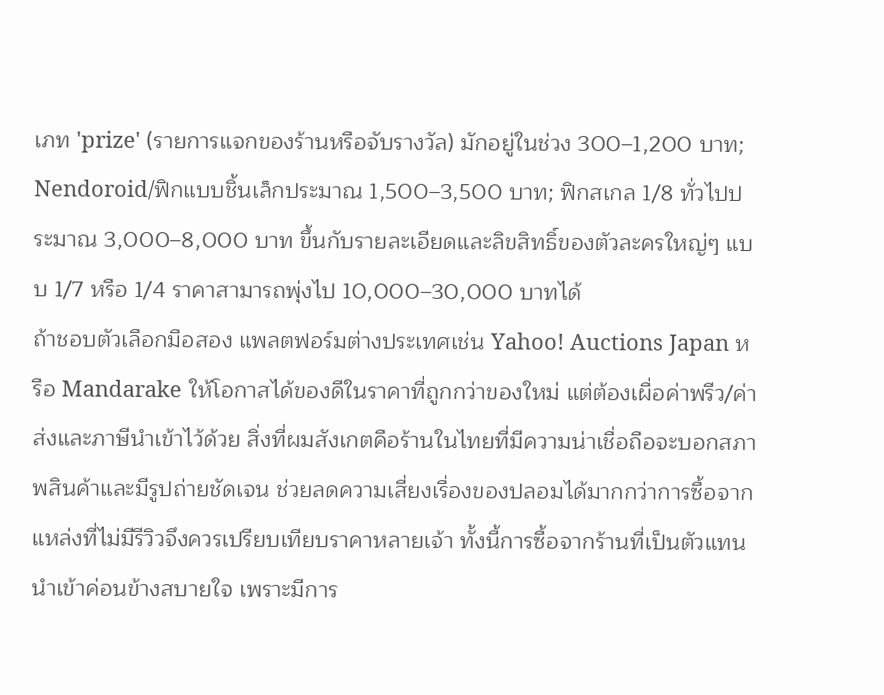เภท 'prize' (รายการแจกของร้านหรือจับรางวัล) มักอยู่ในช่วง 300–1,200 บาท; Nendoroid/ฟิกแบบชิ้นเล็กประมาณ 1,500–3,500 บาท; ฟิกสเกล 1/8 ทั่วไปประมาณ 3,000–8,000 บาท ขึ้นกับรายละเอียดและลิขสิทธิ์ของตัวละครใหญ่ๆ แบบ 1/7 หรือ 1/4 ราคาสามารถพุ่งไป 10,000–30,000 บาทได้
ถ้าชอบตัวเลือกมือสอง แพลตฟอร์มต่างประเทศเช่น Yahoo! Auctions Japan หรือ Mandarake ให้โอกาสได้ของดีในราคาที่ถูกกว่าของใหม่ แต่ต้องเผื่อค่าพรีว/ค่าส่งและภาษีนำเข้าไว้ด้วย สิ่งที่ผมสังเกตคือร้านในไทยที่มีความน่าเชื่อถือจะบอกสภาพสินค้าและมีรูปถ่ายชัดเจน ช่วยลดความเสี่ยงเรื่องของปลอมได้มากกว่าการซื้อจากแหล่งที่ไม่มีรีวิวจึงควรเปรียบเทียบราคาหลายเจ้า ทั้งนี้การซื้อจากร้านที่เป็นตัวแทนนำเข้าค่อนข้างสบายใจ เพราะมีการ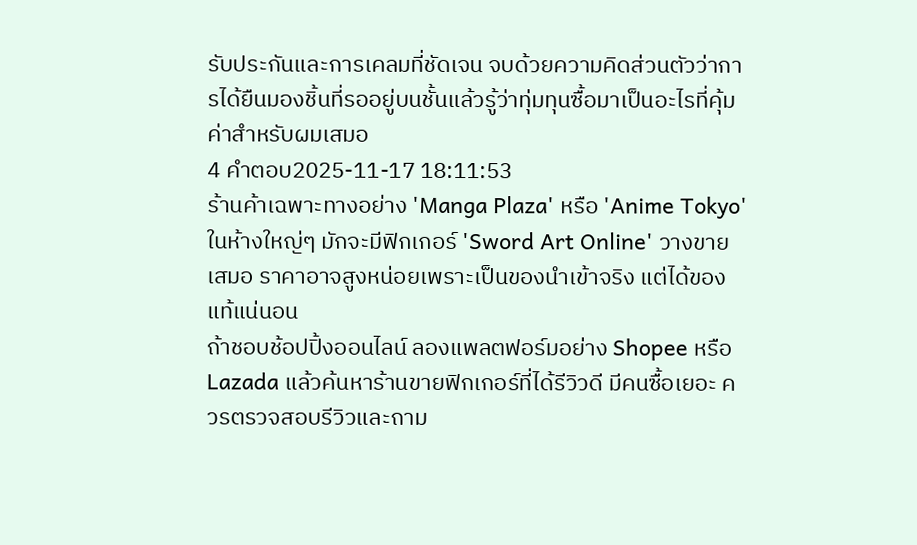รับประกันและการเคลมที่ชัดเจน จบด้วยความคิดส่วนตัวว่าการได้ยืนมองชิ้นที่รออยู่บนชั้นแล้วรู้ว่าทุ่มทุนซื้อมาเป็นอะไรที่คุ้มค่าสำหรับผมเสมอ
4 คำตอบ2025-11-17 18:11:53
ร้านค้าเฉพาะทางอย่าง 'Manga Plaza' หรือ 'Anime Tokyo' ในห้างใหญ่ๆ มักจะมีฟิกเกอร์ 'Sword Art Online' วางขายเสมอ ราคาอาจสูงหน่อยเพราะเป็นของนำเข้าจริง แต่ได้ของแท้แน่นอน
ถ้าชอบช้อปปิ้งออนไลน์ ลองแพลตฟอร์มอย่าง Shopee หรือ Lazada แล้วค้นหาร้านขายฟิกเกอร์ที่ได้รีวิวดี มีคนซื้อเยอะ ควรตรวจสอบรีวิวและถาม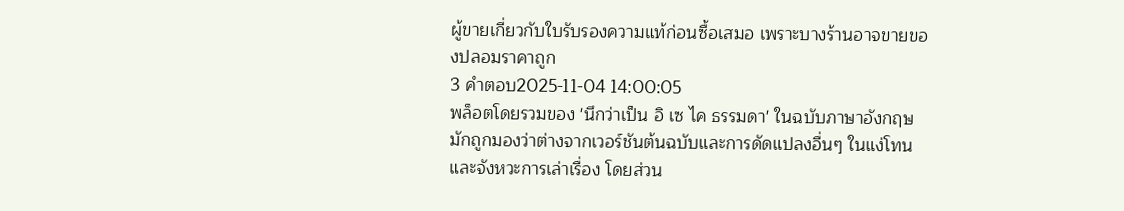ผู้ขายเกี่ยวกับใบรับรองความแท้ก่อนซื้อเสมอ เพราะบางร้านอาจขายของปลอมราคาถูก
3 คำตอบ2025-11-04 14:00:05
พล็อตโดยรวมของ 'นึกว่าเป็น อิ เซ ไค ธรรมดา' ในฉบับภาษาอังกฤษมักถูกมองว่าต่างจากเวอร์ชันต้นฉบับและการดัดแปลงอื่นๆ ในแง่โทนและจังหวะการเล่าเรื่อง โดยส่วน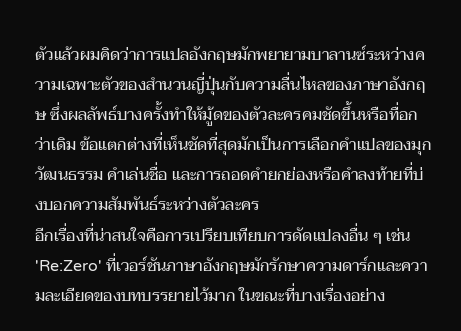ตัวแล้วผมคิดว่าการแปลอังกฤษมักพยายามบาลานซ์ระหว่างความเฉพาะตัวของสำนวนญี่ปุ่นกับความลื่นไหลของภาษาอังกฤษ ซึ่งผลลัพธ์บางครั้งทำให้มู้ดของตัวละครคมชัดขึ้นหรือทื่อกว่าเดิม ข้อแตกต่างที่เห็นชัดที่สุดมักเป็นการเลือกคำแปลของมุกวัฒนธรรม คำเล่นชื่อ และการถอดคำยกย่องหรือคำลงท้ายที่บ่งบอกความสัมพันธ์ระหว่างตัวละคร
อีกเรื่องที่น่าสนใจคือการเปรียบเทียบการดัดแปลงอื่น ๆ เช่น 'Re:Zero' ที่เวอร์ชันภาษาอังกฤษมักรักษาความดาร์กและความละเอียดของบทบรรยายไว้มาก ในขณะที่บางเรื่องอย่าง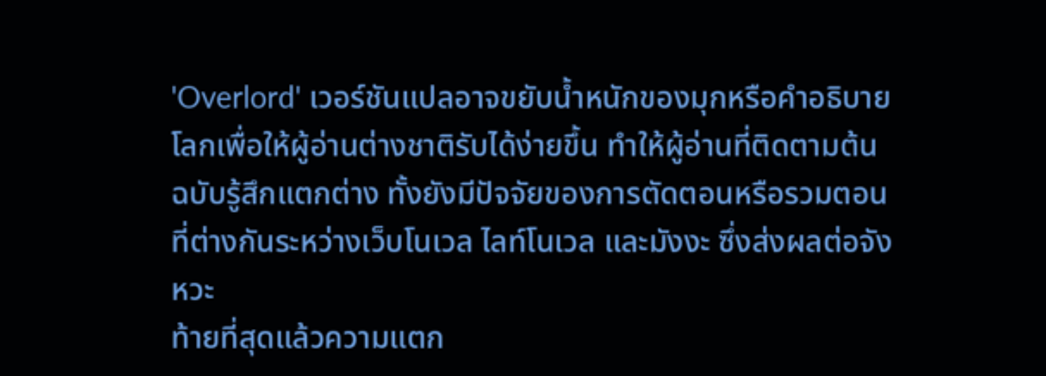'Overlord' เวอร์ชันแปลอาจขยับน้ำหนักของมุกหรือคำอธิบายโลกเพื่อให้ผู้อ่านต่างชาติรับได้ง่ายขึ้น ทำให้ผู้อ่านที่ติดตามต้นฉบับรู้สึกแตกต่าง ทั้งยังมีปัจจัยของการตัดตอนหรือรวมตอนที่ต่างกันระหว่างเว็บโนเวล ไลท์โนเวล และมังงะ ซึ่งส่งผลต่อจังหวะ
ท้ายที่สุดแล้วความแตก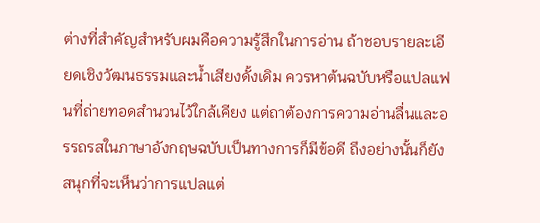ต่างที่สำคัญสำหรับผมคือความรู้สึกในการอ่าน ถ้าชอบรายละเอียดเชิงวัฒนธรรมและน้ำเสียงดั้งเดิม ควรหาต้นฉบับหรือแปลแฟนที่ถ่ายทอดสำนวนไว้ใกล้เคียง แต่ถาต้องการความอ่านลื่นและอรรถรสในภาษาอังกฤษฉบับเป็นทางการก็มีข้อดี ถึงอย่างนั้นก็ยังสนุกที่จะเห็นว่าการแปลแต่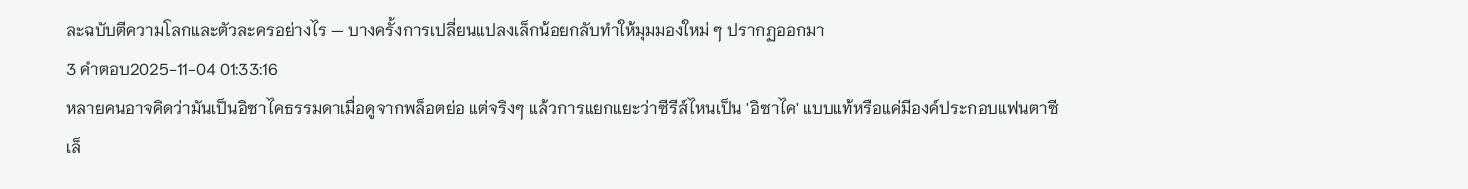ละฉบับตีความโลกและตัวละครอย่างไร — บางครั้งการเปลี่ยนแปลงเล็กน้อยกลับทำให้มุมมองใหม่ ๆ ปรากฏออกมา
3 คำตอบ2025-11-04 01:33:16
หลายคนอาจคิดว่ามันเป็นอิซาไคธรรมดาเมื่อดูจากพล็อตย่อ แต่จริงๆ แล้วการแยกแยะว่าซีรีส์ไหนเป็น 'อิซาไค' แบบแท้หรือแค่มีองค์ประกอบแฟนตาซีเล็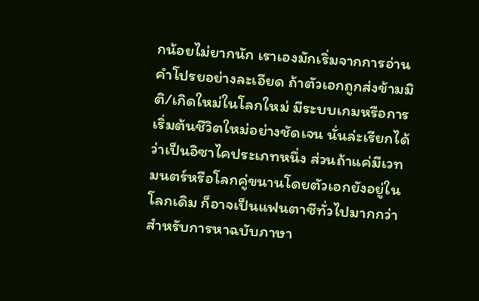กน้อยไม่ยากนัก เราเองมักเริ่มจากการอ่านคำโปรยอย่างละเอียด ถ้าตัวเอกถูกส่งข้ามมิติ/เกิดใหม่ในโลกใหม่ มีระบบเกมหรือการเริ่มต้นชีวิตใหม่อย่างชัดเจน นั่นล่ะเรียกได้ว่าเป็นอิซาไคประเภทหนึ่ง ส่วนถ้าแค่มีเวทมนตร์หรือโลกคู่ขนานโดยตัวเอกยังอยู่ในโลกเดิม ก็อาจเป็นแฟนตาซีทั่วไปมากกว่า
สำหรับการหาฉบับภาษา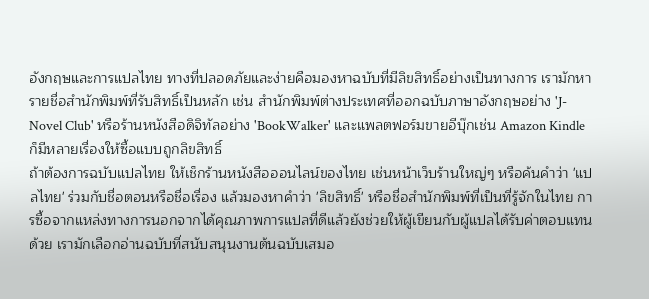อังกฤษและการแปลไทย ทางที่ปลอดภัยและง่ายคือมองหาฉบับที่มีลิขสิทธิ์อย่างเป็นทางการ เรามักหารายชื่อสำนักพิมพ์ที่รับสิทธิ์เป็นหลัก เช่น สำนักพิมพ์ต่างประเทศที่ออกฉบับภาษาอังกฤษอย่าง 'J-Novel Club' หรือร้านหนังสือดิจิทัลอย่าง 'BookWalker' และแพลตฟอร์มขายอีบุ๊กเช่น Amazon Kindle ก็มีหลายเรื่องให้ซื้อแบบถูกลิขสิทธิ์
ถ้าต้องการฉบับแปลไทย ให้เช็กร้านหนังสือออนไลน์ของไทย เช่นหน้าเว็บร้านใหญ่ๆ หรือค้นคำว่า 'แปลไทย' ร่วมกับชื่อตอนหรือชื่อเรื่อง แล้วมองหาคำว่า 'ลิขสิทธิ์' หรือชื่อสำนักพิมพ์ที่เป็นที่รู้จักในไทย การซื้อจากแหล่งทางการนอกจากได้คุณภาพการแปลที่ดีแล้วยังช่วยให้ผู้เขียนกับผู้แปลได้รับค่าตอบแทนด้วย เรามักเลือกอ่านฉบับที่สนับสนุนงานต้นฉบับเสมอ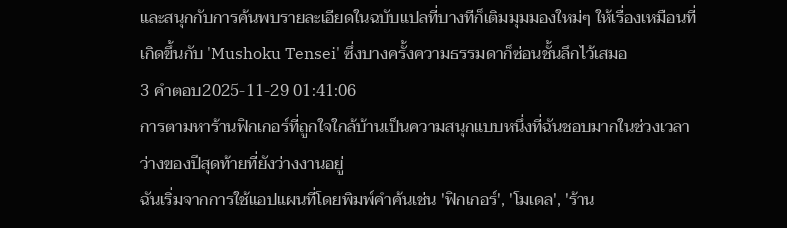และสนุกกับการค้นพบรายละเอียดในฉบับแปลที่บางทีก็เติมมุมมองใหม่ๆ ให้เรื่องเหมือนที่เกิดขึ้นกับ 'Mushoku Tensei' ซึ่งบางครั้งความธรรมดาก็ซ่อนชั้นลึกไว้เสมอ
3 คำตอบ2025-11-29 01:41:06
การตามหาร้านฟิกเกอร์ที่ถูกใจใกล้บ้านเป็นความสนุกแบบหนึ่งที่ฉันชอบมากในช่วงเวลาว่างของปีสุดท้ายที่ยังว่างงานอยู่
ฉันเริ่มจากการใช้แอปแผนที่โดยพิมพ์คำค้นเช่น 'ฟิกเกอร์', 'โมเดล', 'ร้าน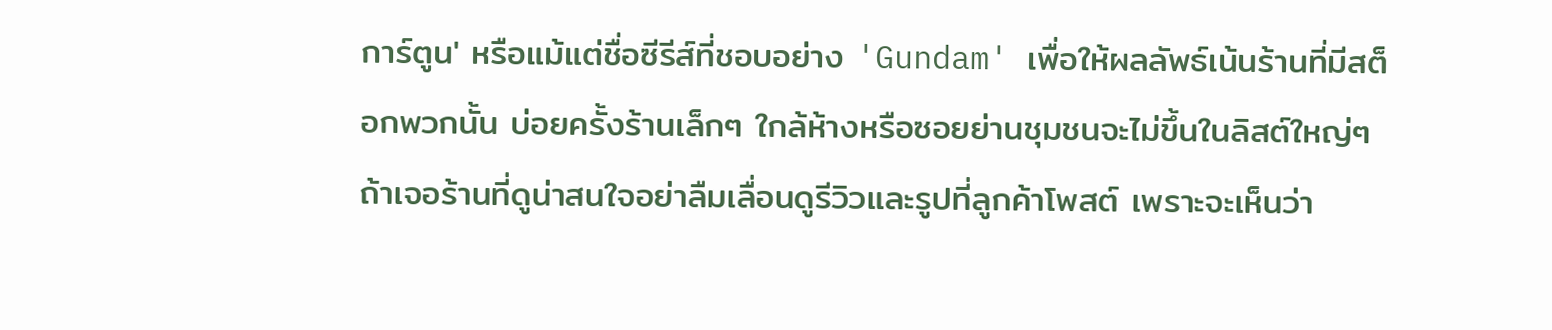การ์ตูน' หรือแม้แต่ชื่อซีรีส์ที่ชอบอย่าง 'Gundam' เพื่อให้ผลลัพธ์เน้นร้านที่มีสต็อกพวกนั้น บ่อยครั้งร้านเล็กๆ ใกล้ห้างหรือซอยย่านชุมชนจะไม่ขึ้นในลิสต์ใหญ่ๆ ถ้าเจอร้านที่ดูน่าสนใจอย่าลืมเลื่อนดูรีวิวและรูปที่ลูกค้าโพสต์ เพราะจะเห็นว่า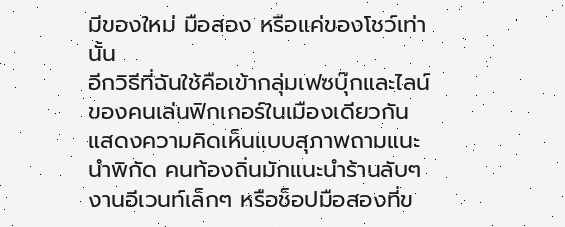มีของใหม่ มือสอง หรือแค่ของโชว์เท่านั้น
อีกวิธีที่ฉันใช้คือเข้ากลุ่มเฟซบุ๊กและไลน์ของคนเล่นฟิกเกอร์ในเมืองเดียวกัน แสดงความคิดเห็นแบบสุภาพถามแนะนำพิกัด คนท้องถิ่นมักแนะนำร้านลับๆ งานอีเวนท์เล็กๆ หรือช็อปมือสองที่ข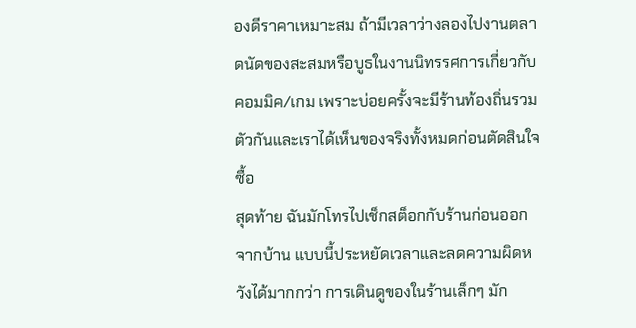องดีราคาเหมาะสม ถ้ามีเวลาว่างลองไปงานตลาดนัดของสะสมหรือบูธในงานนิทรรศการเกี่ยวกับคอมมิค/เกม เพราะบ่อยครั้งจะมีร้านท้องถิ่นรวมตัวกันและเราได้เห็นของจริงทั้งหมดก่อนตัดสินใจซื้อ
สุดท้าย ฉันมักโทรไปเช็กสต็อกกับร้านก่อนออกจากบ้าน แบบนี้ประหยัดเวลาและลดความผิดหวังได้มากกว่า การเดินดูของในร้านเล็กๆ มัก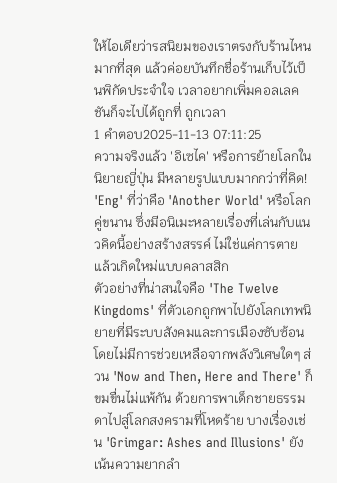ให้ไอเดียว่ารสนิยมของเราตรงกับร้านไหนมากที่สุด แล้วค่อยบันทึกชื่อร้านเก็บไว้เป็นพิกัดประจำใจ เวลาอยากเพิ่มคอลเลคชันก็จะไปได้ถูกที่ ถูกเวลา
1 คำตอบ2025-11-13 07:11:25
ความจริงแล้ว 'อิเซไค' หรือการย้ายโลกในนิยายญี่ปุ่น มีหลายรูปแบบมากกว่าที่คิด! 'Eng' ที่ว่าคือ 'Another World' หรือโลกคู่ขนาน ซึ่งมีอนิเมะหลายเรื่องที่เล่นกับแนวคิดนี้อย่างสร้างสรรค์ ไม่ใช่แค่การตายแล้วเกิดใหม่แบบคลาสสิก
ตัวอย่างที่น่าสนใจคือ 'The Twelve Kingdoms' ที่ตัวเอกถูกพาไปยังโลกเทพนิยายที่มีระบบสังคมและการเมืองซับซ้อน โดยไม่มีการช่วยเหลือจากพลังวิเศษใดๆ ส่วน 'Now and Then, Here and There' ก็ขมขื่นไม่แพ้กัน ด้วยการพาเด็กชายธรรมดาไปสู่โลกสงครามที่โหดร้าย บางเรื่องเช่น 'Grimgar: Ashes and Illusions' ยังเน้นความยากลำ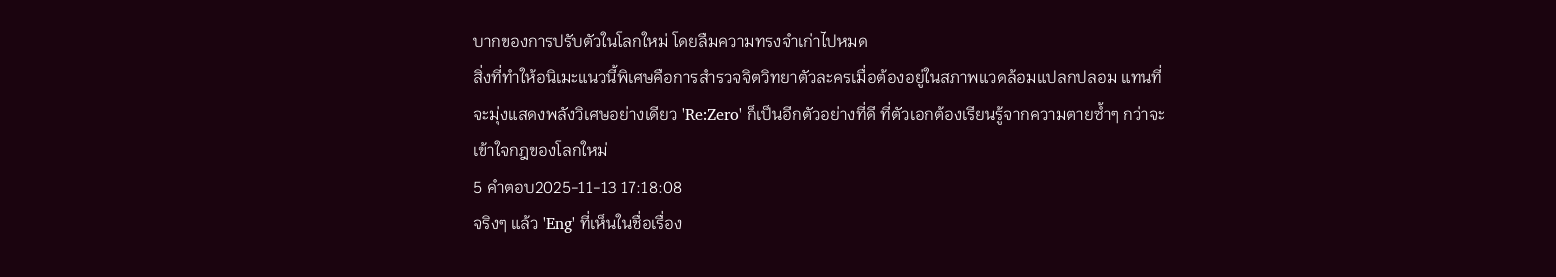บากของการปรับตัวในโลกใหม่ โดยลืมความทรงจำเก่าไปหมด
สิ่งที่ทำให้อนิเมะแนวนี้พิเศษคือการสำรวจจิตวิทยาตัวละครเมื่อต้องอยู่ในสภาพแวดล้อมแปลกปลอม แทนที่จะมุ่งแสดงพลังวิเศษอย่างเดียว 'Re:Zero' ก็เป็นอีกตัวอย่างที่ดี ที่ตัวเอกต้องเรียนรู้จากความตายซ้ำๆ กว่าจะเข้าใจกฎของโลกใหม่
5 คำตอบ2025-11-13 17:18:08
จริงๆ แล้ว 'Eng' ที่เห็นในชื่อเรื่อง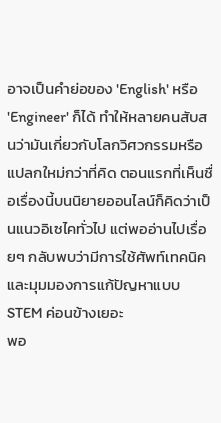อาจเป็นคำย่อของ 'English' หรือ 'Engineer' ก็ได้ ทำให้หลายคนสับสนว่ามันเกี่ยวกับโลกวิศวกรรมหรือแปลกใหม่กว่าที่คิด ตอนแรกที่เห็นชื่อเรื่องนี้บนนิยายออนไลน์ก็คิดว่าเป็นแนวอิเซไคทั่วไป แต่พออ่านไปเรื่อยๆ กลับพบว่ามีการใช้ศัพท์เทคนิคและมุมมองการแก้ปัญหาแบบ STEM ค่อนข้างเยอะ
พอ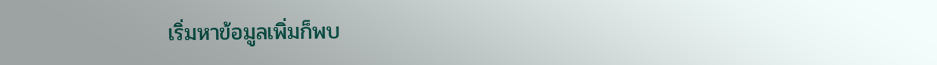เริ่มหาข้อมูลเพิ่มก็พบ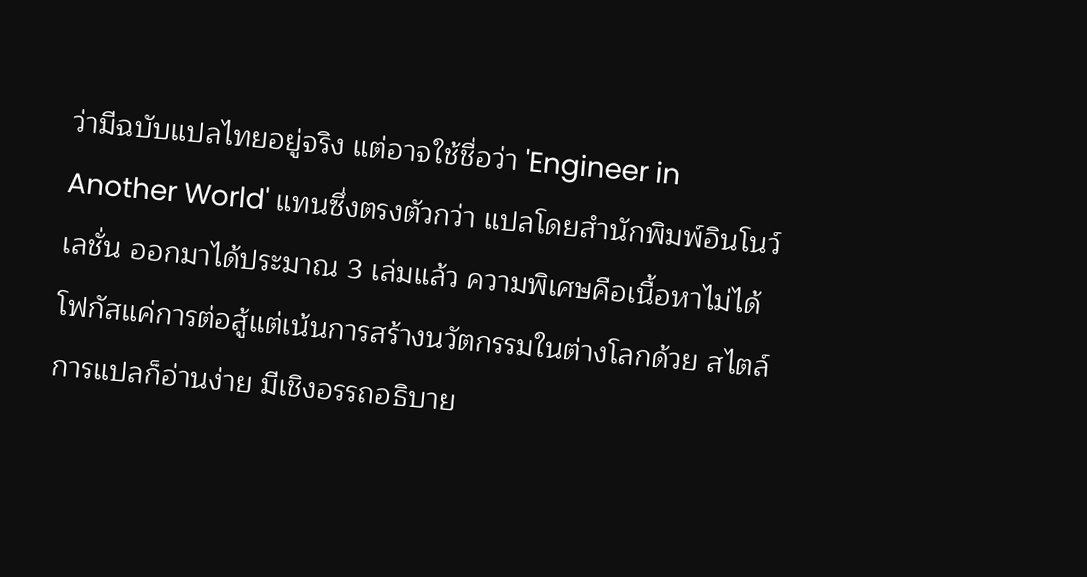ว่ามีฉบับแปลไทยอยู่จริง แต่อาจใช้ชื่อว่า 'Engineer in Another World' แทนซึ่งตรงตัวกว่า แปลโดยสำนักพิมพ์อินโนว์เลชั่น ออกมาได้ประมาณ 3 เล่มแล้ว ความพิเศษคือเนื้อหาไม่ได้โฟกัสแค่การต่อสู้แต่เน้นการสร้างนวัตกรรมในต่างโลกด้วย สไตล์การแปลก็อ่านง่าย มีเชิงอรรถอธิบาย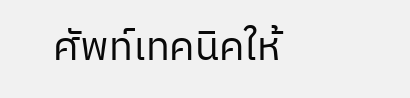ศัพท์เทคนิคให้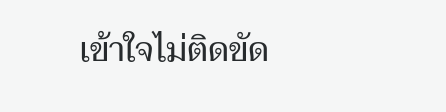เข้าใจไม่ติดขัด